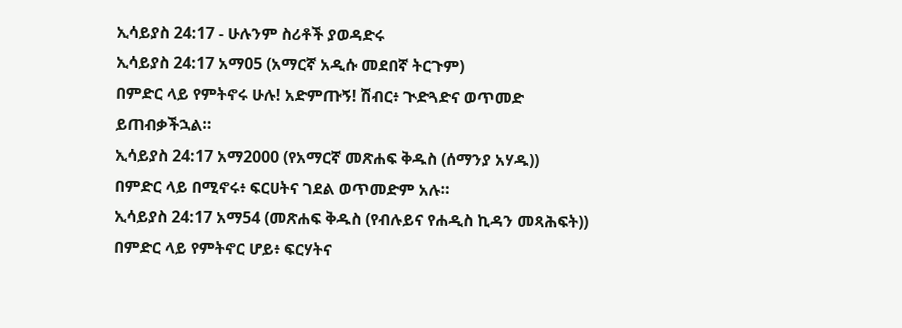ኢሳይያስ 24:17 - ሁሉንም ስሪቶች ያወዳድሩ
ኢሳይያስ 24:17 አማ05 (አማርኛ አዲሱ መደበኛ ትርጉም)
በምድር ላይ የምትኖሩ ሁሉ! አድምጡኝ! ሽብር፥ ጒድጓድና ወጥመድ ይጠብቃችኋል።
ኢሳይያስ 24:17 አማ2000 (የአማርኛ መጽሐፍ ቅዱስ (ሰማንያ አሃዱ))
በምድር ላይ በሚኖሩ፥ ፍርሀትና ገደል ወጥመድም አሉ።
ኢሳይያስ 24:17 አማ54 (መጽሐፍ ቅዱስ (የብሉይና የሐዲስ ኪዳን መጻሕፍት))
በምድር ላይ የምትኖር ሆይ፥ ፍርሃትና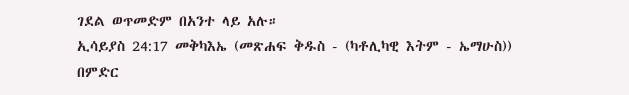ገደል ወጥመድም በአንተ ላይ አሉ።
ኢሳይያስ 24:17 መቅካእኤ (መጽሐፍ ቅዱስ - (ካቶሊካዊ እትም - ኤማሁስ))
በምድር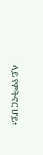ላይ የምትኖር ሆይ፥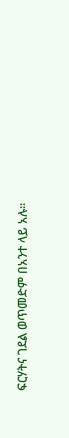ፍርሃትና ገደል ወጥመድም በአንተ ላይ አሉ።